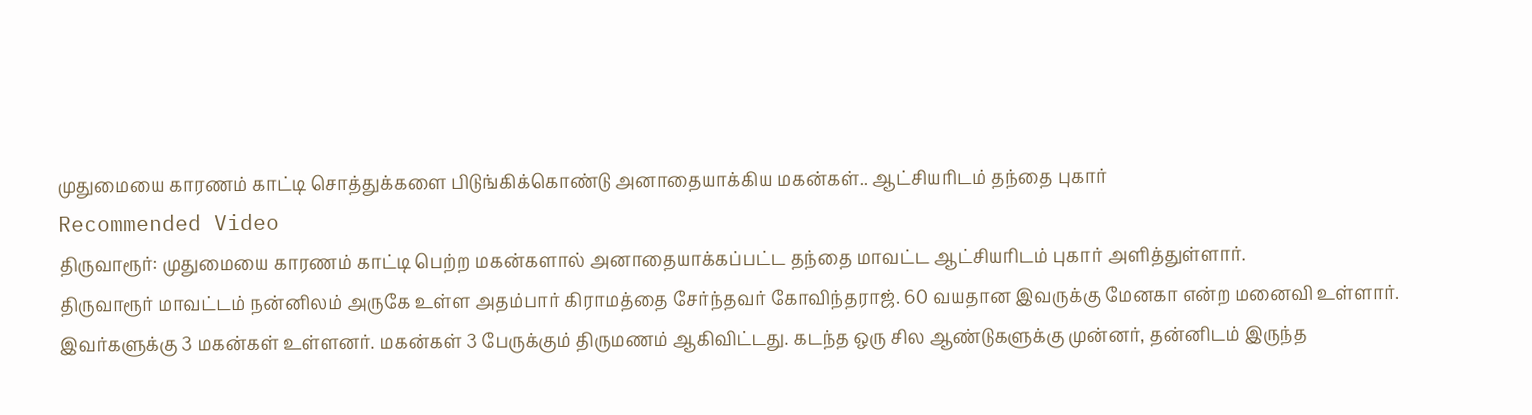முதுமையை காரணம் காட்டி சொத்துக்களை பிடுங்கிக்கொண்டு அனாதையாக்கிய மகன்கள்.. ஆட்சியரிடம் தந்தை புகார்
Recommended Video
திருவாரூர்: முதுமையை காரணம் காட்டி பெற்ற மகன்களால் அனாதையாக்கப்பட்ட தந்தை மாவட்ட ஆட்சியரிடம் புகார் அளித்துள்ளார்.
திருவாரூர் மாவட்டம் நன்னிலம் அருகே உள்ள அதம்பார் கிராமத்தை சேர்ந்தவர் கோவிந்தராஜ். 60 வயதான இவருக்கு மேனகா என்ற மனைவி உள்ளார்.
இவர்களுக்கு 3 மகன்கள் உள்ளனர். மகன்கள் 3 பேருக்கும் திருமணம் ஆகிவிட்டது. கடந்த ஒரு சில ஆண்டுகளுக்கு முன்னர், தன்னிடம் இருந்த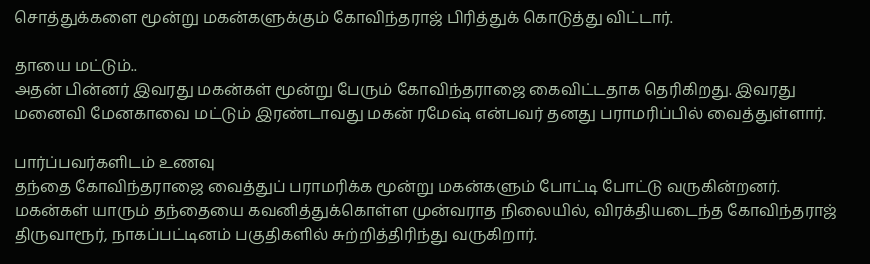சொத்துக்களை மூன்று மகன்களுக்கும் கோவிந்தராஜ் பிரித்துக் கொடுத்து விட்டார்.

தாயை மட்டும்..
அதன் பின்னர் இவரது மகன்கள் மூன்று பேரும் கோவிந்தராஜை கைவிட்டதாக தெரிகிறது. இவரது மனைவி மேனகாவை மட்டும் இரண்டாவது மகன் ரமேஷ் என்பவர் தனது பராமரிப்பில் வைத்துள்ளார்.

பார்ப்பவர்களிடம் உணவு
தந்தை கோவிந்தராஜை வைத்துப் பராமரிக்க மூன்று மகன்களும் போட்டி போட்டு வருகின்றனர். மகன்கள் யாரும் தந்தையை கவனித்துக்கொள்ள முன்வராத நிலையில், விரக்தியடைந்த கோவிந்தராஜ் திருவாரூர், நாகப்பட்டினம் பகுதிகளில் சுற்றித்திரிந்து வருகிறார்.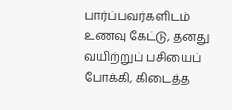பார்ப்பவர்களிடம் உணவு கேட்டு, தனது வயிற்றுப் பசியைப் போக்கி, கிடைத்த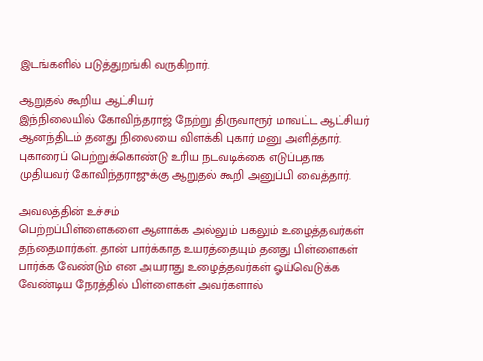இடங்களில் படுத்துறங்கி வருகிறார்.

ஆறுதல் கூறிய ஆட்சியர்
இந்நிலையில் கோவிந்தராஜ் நேற்று திருவாரூர் மாவட்ட ஆட்சியர் ஆனந்திடம் தனது நிலையை விளக்கி புகார் மனு அளித்தார். புகாரைப் பெற்றுக்கொண்டு உரிய நடவடிக்கை எடுப்பதாக முதியவர் கோவிந்தராஜுக்கு ஆறுதல் கூறி அனுப்பி வைத்தார்.

அவலத்தின் உச்சம்
பெற்றப்பிள்ளைகளை ஆளாக்க அல்லும் பகலும் உழைத்தவர்கள் தந்தைமார்கள். தான் பார்க்காத உயரத்தையும் தனது பிள்ளைகள் பார்க்க வேண்டும் என அயராது உழைத்தவர்கள் ஓய்வெடுக்க வேண்டிய நேரத்தில் பிள்ளைகள் அவர்களால்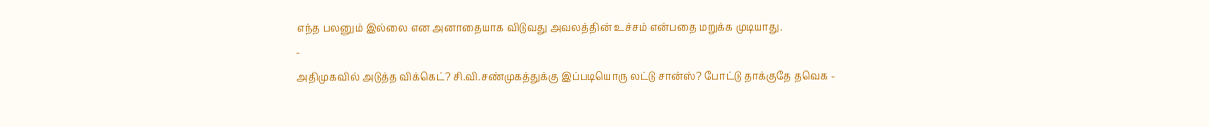எந்த பலனும் இல்லை என அனாதையாக விடுவது அவலத்தின் உச்சம் என்பதை மறுக்க முடியாது.
-
அதிமுகவில் அடுத்த விக்கெட்? சி.வி.சண்முகத்துக்கு இப்படியொரு லட்டு சான்ஸ்? போட்டு தாக்குதே தவெக -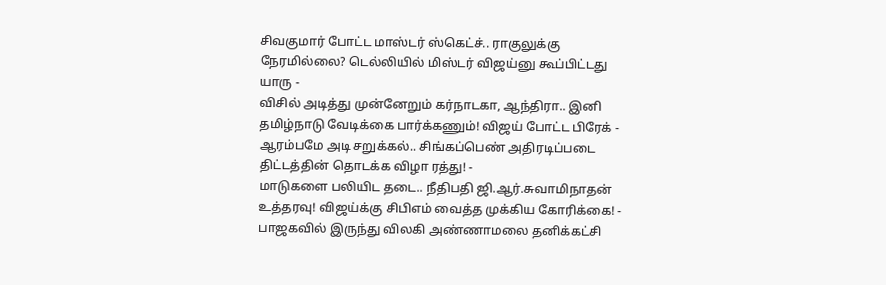சிவகுமார் போட்ட மாஸ்டர் ஸ்கெட்ச்.. ராகுலுக்கு நேரமில்லை? டெல்லியில் மிஸ்டர் விஜய்னு கூப்பிட்டது யாரு -
விசில் அடித்து முன்னேறும் கர்நாடகா, ஆந்திரா.. இனி தமிழ்நாடு வேடிக்கை பார்க்கணும்! விஜய் போட்ட பிரேக் -
ஆரம்பமே அடி சறுக்கல்.. சிங்கப்பெண் அதிரடிப்படை திட்டத்தின் தொடக்க விழா ரத்து! -
மாடுகளை பலியிட தடை.. நீதிபதி ஜி.ஆர்.சுவாமிநாதன் உத்தரவு! விஜய்க்கு சிபிஎம் வைத்த முக்கிய கோரிக்கை! -
பாஜகவில் இருந்து விலகி அண்ணாமலை தனிக்கட்சி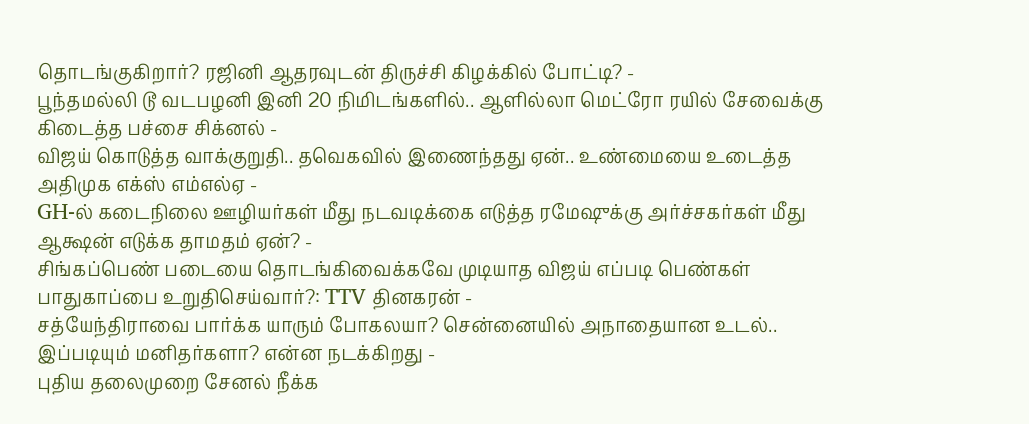தொடங்குகிறார்? ரஜினி ஆதரவுடன் திருச்சி கிழக்கில் போட்டி? -
பூந்தமல்லி டூ வடபழனி இனி 20 நிமிடங்களில்.. ஆளில்லா மெட்ரோ ரயில் சேவைக்கு கிடைத்த பச்சை சிக்னல் -
விஜய் கொடுத்த வாக்குறுதி.. தவெகவில் இணைந்தது ஏன்.. உண்மையை உடைத்த அதிமுக எக்ஸ் எம்எல்ஏ -
GH-ல் கடைநிலை ஊழியர்கள் மீது நடவடிக்கை எடுத்த ரமேஷுக்கு அர்ச்சகர்கள் மீது ஆக்ஷன் எடுக்க தாமதம் ஏன்? -
சிங்கப்பெண் படையை தொடங்கிவைக்கவே முடியாத விஜய் எப்படி பெண்கள் பாதுகாப்பை உறுதிசெய்வார்?: TTV தினகரன் -
சத்யேந்திராவை பார்க்க யாரும் போகலயா? சென்னையில் அநாதையான உடல்.. இப்படியும் மனிதர்களா? என்ன நடக்கிறது -
புதிய தலைமுறை சேனல் நீக்க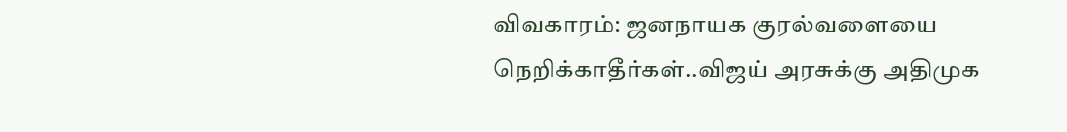விவகாரம்: ஜனநாயக குரல்வளையை நெறிக்காதீர்கள்..விஜய் அரசுக்கு அதிமுக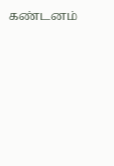கண்டனம்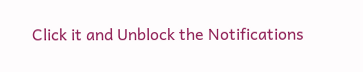Click it and Unblock the Notifications